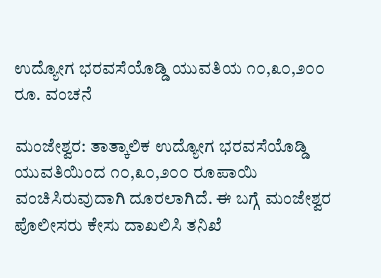ಉದ್ಯೋಗ ಭರವಸೆಯೊಡ್ಡಿ ಯುವತಿಯ ೧೦,೩೦,೨೦೦ ರೂ. ವಂಚನೆ

ಮಂಜೇಶ್ವರ: ತಾತ್ಕಾಲಿಕ ಉದ್ಯೋಗ ಭರವಸೆಯೊಡ್ಡಿ ಯುವತಿಯಿಂದ ೧೦,೩೦,೨೦೦ ರೂಪಾಯಿ ವಂಚಿಸಿರುವುದಾಗಿ ದೂರಲಾಗಿದೆ. ಈ ಬಗ್ಗೆ ಮಂಜೇಶ್ವರ ಪೊಲೀಸರು ಕೇಸು ದಾಖಲಿಸಿ ತನಿಖೆ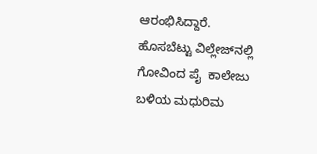ಆರಂಭಿಸಿದ್ದಾರೆ. ಹೊಸಬೆಟ್ಟು ವಿಲ್ಲೇಜ್‌ನಲ್ಲಿ ಗೋವಿಂದ ಪೈ  ಕಾಲೇಜು ಬಳಿಯ ಮಧುರಿಮ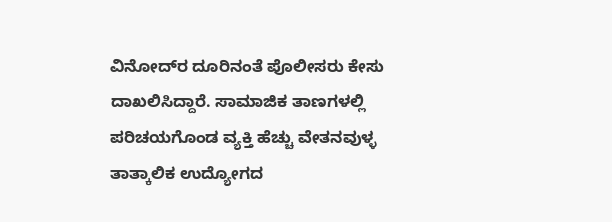ವಿನೋದ್‌ರ ದೂರಿನಂತೆ ಪೊಲೀಸರು ಕೇಸು ದಾಖಲಿಸಿದ್ದಾರೆ. ಸಾಮಾಜಿಕ ತಾಣಗಳಲ್ಲಿ ಪರಿಚಯಗೊಂಡ ವ್ಯಕ್ತಿ ಹೆಚ್ಚು ವೇತನವುಳ್ಳ ತಾತ್ಕಾಲಿಕ ಉದ್ಯೋಗದ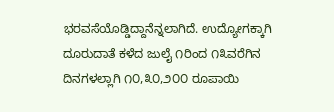ಭರವಸೆಯೊಡ್ಡಿದ್ದಾನೆನ್ನಲಾಗಿದೆ. ಉದ್ಯೋಗಕ್ಕಾಗಿ ದೂರುದಾತೆ ಕಳೆದ ಜುಲೈ ೧ರಿಂದ ೧೩ವರೆಗಿನ ದಿನಗಳಲ್ಲಾಗಿ ೧೦,೩೦,೨೦೦ ರೂಪಾಯಿ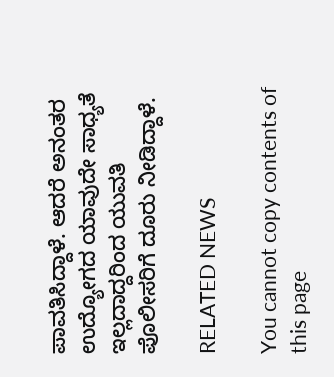ಪಾವತಿಸಿದ್ದಾಳೆ. ಆದರೆ ಅನಂತರ ಉದ್ಯೋಗದ ಯಾವುದೇ ಸಾಧ್ಯತೆ ಇಲ್ಲದಾದ್ದರಿಂದ ಯುವತಿ ಪೊಲೀಸರಿಗೆ ದೂರು ನೀಡಿದ್ದಾಳೆ.

RELATED NEWS

You cannot copy contents of this page